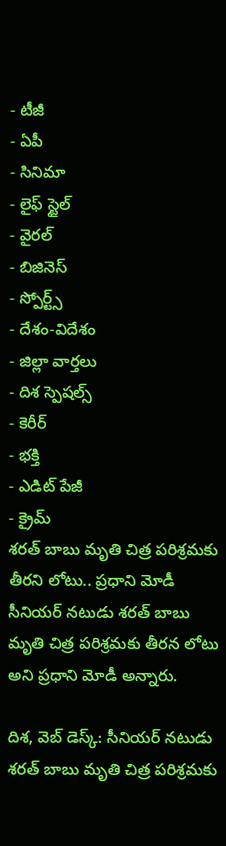- టీజీ
- ఏపీ
- సినిమా
- లైఫ్ స్టైల్
- వైరల్
- బిజినెస్
- స్పోర్ట్స్
- దేశం-విదేశం
- జిల్లా వార్తలు
- దిశ స్పెషల్స్
- కెరీర్
- భక్తి
- ఎడిట్ పేజీ
- క్రైమ్
శరత్ బాబు మృతి చిత్ర పరిశ్రమకు తీరని లోటు.. ప్రధాని మోడీ
సీనియర్ నటుడు శరత్ బాబు మృతి చిత్ర పరిశ్రమకు తీరన లోటు అని ప్రధాని మోడీ అన్నారు.

దిశ, వెబ్ డెస్క్: సీనియర్ నటుడు శరత్ బాబు మృతి చిత్ర పరిశ్రమకు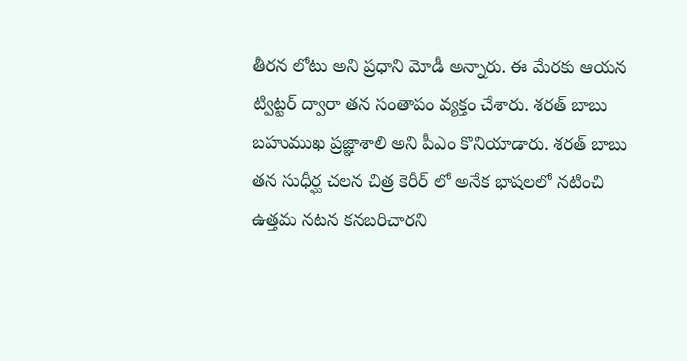తీరన లోటు అని ప్రధాని మోడీ అన్నారు. ఈ మేరకు ఆయన ట్విట్టర్ ద్వారా తన సంతాపం వ్యక్తం చేశారు. శరత్ బాబు బహుముఖ ప్రజ్ఞాశాలి అని పీఎం కొనియాడారు. శరత్ బాబు తన సుధీర్ఘ చలన చిత్ర కెరీర్ లో అనేక భాషలలో నటించి ఉత్తమ నటన కనబరిచారని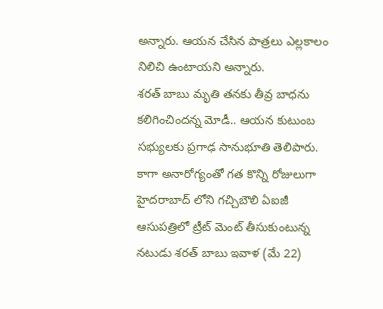అన్నారు. ఆయన చేసిన పాత్రలు ఎల్లకాలం నిలిచి ఉంటాయని అన్నారు.
శరత్ బాబు మృతి తనకు తీవ్ర బాధను కలిగించిందన్న మోడీ.. ఆయన కుటుంబ సభ్యులకు ప్రగాఢ సానుభూతి తెలిపారు. కాగా అనారోగ్యంతో గత కొన్ని రోజులుగా హైదరాబాద్ లోని గచ్చిబౌలి ఏఐజీ ఆసుపత్రిలో ట్రీట్ మెంట్ తీసుకుంటున్న నటుడు శరత్ బాబు ఇవాళ (మే 22)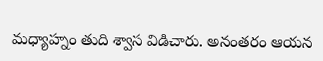మధ్యాహ్నం తుది శ్వాస విడిచారు. అనంతరం ఆయన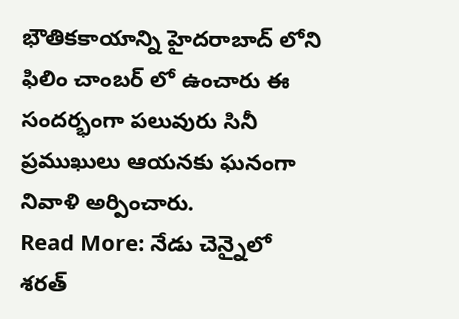భౌతికకాయాన్ని హైదరాబాద్ లోని ఫిలిం చాంబర్ లో ఉంచారు ఈ సందర్భంగా పలువురు సినీ ప్రముఖులు ఆయనకు ఘనంగా నివాళి అర్పించారు.
Read More: నేడు చెన్నైలో శరత్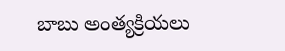బాబు అంత్యక్రియలు